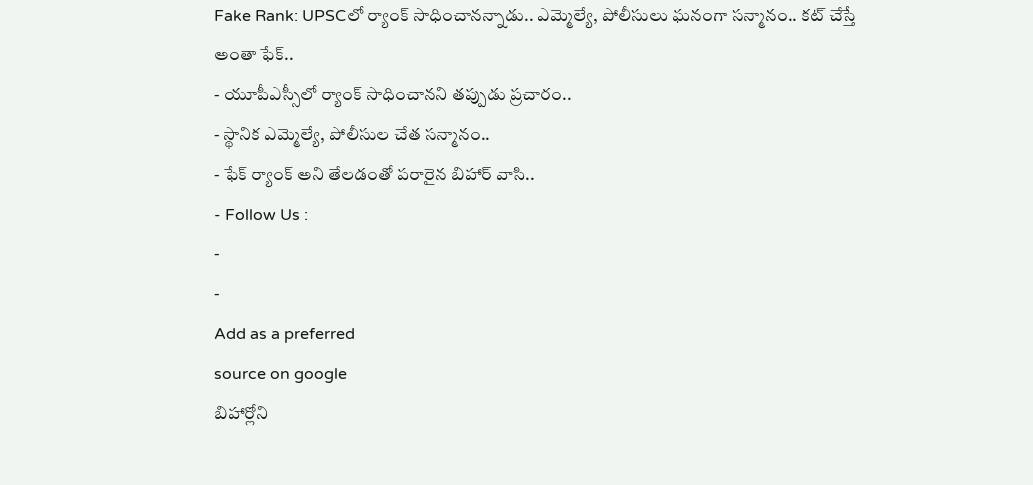Fake Rank: UPSCలో ర్యాంక్ సాధించానన్నాడు.. ఎమ్మెల్యే, పోలీసులు ఘనంగా సన్మానం.. కట్ చేస్తే అంతా ఫేక్..
- యూపీఎస్సీలో ర్యాంక్ సాధించానని తప్పుడు ప్రచారం..
- స్థానిక ఎమ్మెల్యే, పోలీసుల చేత సన్మానం..
- ఫేక్ ర్యాంక్ అని తేలడంతో పరారైన బిహార్ వాసి..
- Follow Us :
-
-
Add as a preferred
source on google
బిహార్లోని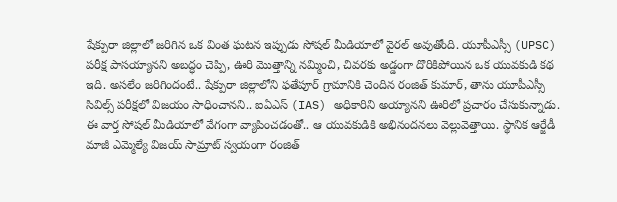షేక్పురా జిల్లాలో జరిగిన ఒక వింత ఘటన ఇప్పుడు సోషల్ మీడియాలో వైరల్ అవుతోంది. యూపీఎస్సీ (UPSC) పరీక్ష పాసయ్యానని అబద్ధం చెప్పి, ఊరి మొత్తాన్ని నమ్మించి, చివరకు అడ్డంగా దొరికిపోయిన ఒక యువకుడి కథ ఇది. అసలేం జరిగిందంటే.. షేక్పురా జిల్లాలోని ఫతేపూర్ గ్రామానికి చెందిన రంజిత్ కుమార్, తాను యూపీఎస్సీ సివిల్స్ పరీక్షలో విజయం సాధించానని.. ఐఏఎస్ (IAS) అధికారిని అయ్యానని ఊరిలో ప్రచారం చేసుకున్నాడు. ఈ వార్త సోషల్ మీడియాలో వేగంగా వ్యాపించడంతో.. ఆ యువకుడికి అభినందనలు వెల్లువెత్తాయి. స్థానిక ఆర్జేడీ మాజీ ఎమ్మెల్యే విజయ్ సామ్రాట్ స్వయంగా రంజిత్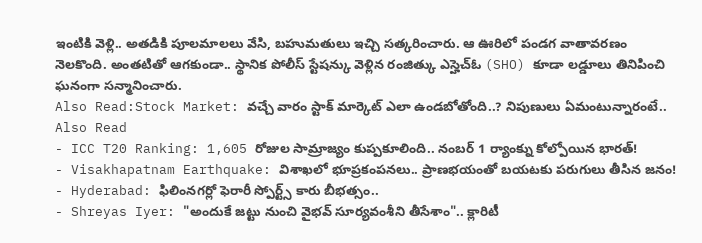ఇంటికి వెళ్లి.. అతడికి పూలమాలలు వేసి, బహుమతులు ఇచ్చి సత్కరించారు. ఆ ఊరిలో పండగ వాతావరణం నెలకొంది. అంతటితో ఆగకుండా.. స్థానిక పోలీస్ స్టేషన్కు వెళ్లిన రంజిత్కు ఎస్హెచ్ఓ (SHO) కూడా లడ్డూలు తినిపించి ఘనంగా సన్మానించారు.
Also Read:Stock Market: వచ్చే వారం స్టాక్ మార్కెట్ ఎలా ఉండబోతోంది..? నిపుణులు ఏమంటున్నారంటే..
Also Read
- ICC T20 Ranking: 1,605 రోజుల సామ్రాజ్యం కుప్పకూలింది.. నంబర్ 1 ర్యాంక్ను కోల్పోయిన భారత్!
- Visakhapatnam Earthquake: విశాఖలో భూప్రకంపనలు.. ప్రాణభయంతో బయటకు పరుగులు తీసిన జనం!
- Hyderabad: ఫిలింనగర్లో ఫెరారీ స్పోర్ట్స్ కారు బీభత్సం..
- Shreyas Iyer: "అందుకే జట్టు నుంచి వైభవ్ సూర్యవంశీని తీసేశాం".. క్లారిటీ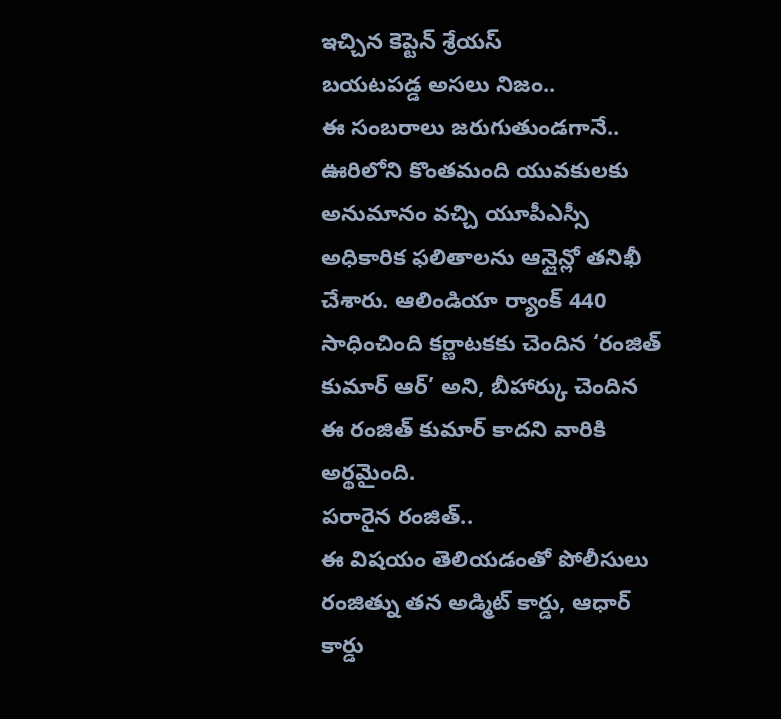ఇచ్చిన కెప్టెన్ శ్రేయస్
బయటపడ్డ అసలు నిజం..
ఈ సంబరాలు జరుగుతుండగానే.. ఊరిలోని కొంతమంది యువకులకు అనుమానం వచ్చి యూపీఎస్సీ అధికారిక ఫలితాలను ఆన్లైన్లో తనిఖీ చేశారు. ఆలిండియా ర్యాంక్ 440 సాధించింది కర్ణాటకకు చెందిన ‘రంజిత్ కుమార్ ఆర్’ అని, బీహార్కు చెందిన ఈ రంజిత్ కుమార్ కాదని వారికి అర్థమైంది.
పరారైన రంజిత్..
ఈ విషయం తెలియడంతో పోలీసులు రంజిత్ను తన అడ్మిట్ కార్డు, ఆధార్ కార్డు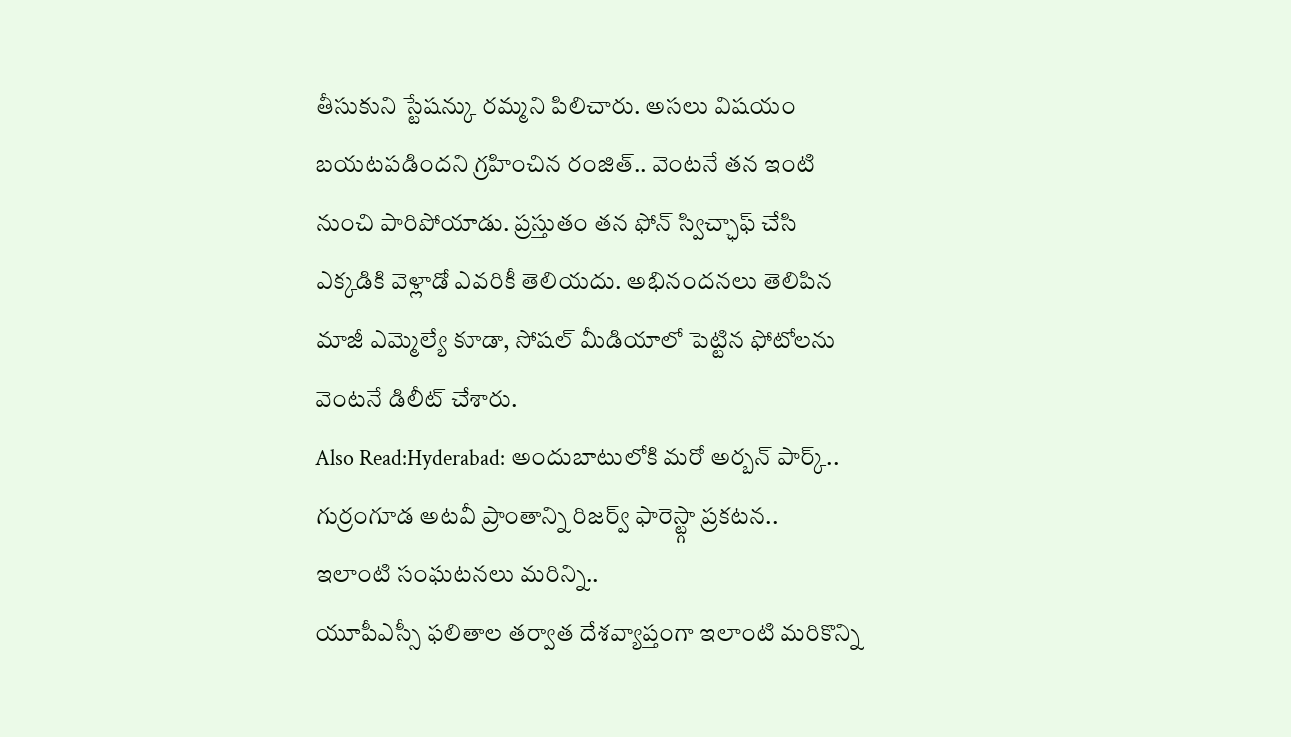తీసుకుని స్టేషన్కు రమ్మని పిలిచారు. అసలు విషయం బయటపడిందని గ్రహించిన రంజిత్.. వెంటనే తన ఇంటి నుంచి పారిపోయాడు. ప్రస్తుతం తన ఫోన్ స్విచ్ఛాఫ్ చేసి ఎక్కడికి వెళ్లాడో ఎవరికీ తెలియదు. అభినందనలు తెలిపిన మాజీ ఎమ్మెల్యే కూడా, సోషల్ మీడియాలో పెట్టిన ఫోటోలను వెంటనే డిలీట్ చేశారు.
Also Read:Hyderabad: అందుబాటులోకి మరో అర్బన్ పార్క్.. గుర్రంగూడ అటవీ ప్రాంతాన్ని రిజర్వ్ ఫారెస్ట్గా ప్రకటన..
ఇలాంటి సంఘటనలు మరిన్ని..
యూపీఎస్సీ ఫలితాల తర్వాత దేశవ్యాప్తంగా ఇలాంటి మరికొన్ని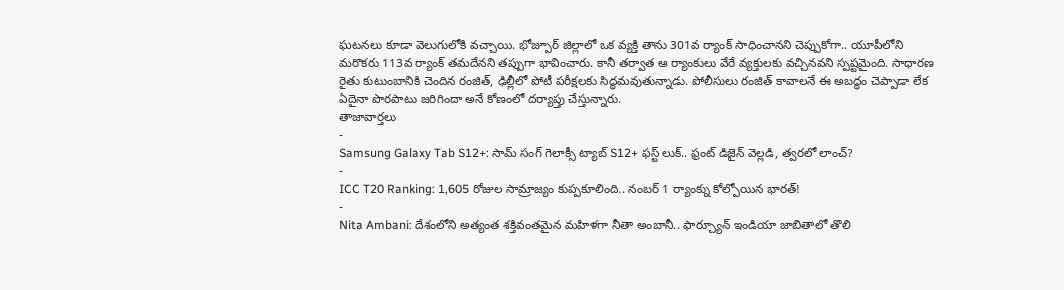ఘటనలు కూడా వెలుగులోకి వచ్చాయి. భోజ్పూర్ జిల్లాలో ఒక వ్యక్తి తాను 301వ ర్యాంక్ సాధించానని చెప్పుకోగా.. యూపీలోని మరొకరు 113వ ర్యాంక్ తమదేనని తప్పుగా భావించారు. కానీ తర్వాత ఆ ర్యాంకులు వేరే వ్యక్తులకు వచ్చినవని స్పష్టమైంది. సాధారణ రైతు కుటుంబానికి చెందిన రంజిత్, ఢిల్లీలో పోటీ పరీక్షలకు సిద్ధమవుతున్నాడు. పోలీసులు రంజిత్ కావాలనే ఈ అబద్ధం చెప్పాడా లేక ఏదైనా పొరపాటు జరిగిందా అనే కోణంలో దర్యాప్తు చేస్తున్నారు.
తాజావార్తలు
-
Samsung Galaxy Tab S12+: సామ్ సంగ్ గెలాక్సీ ట్యాబ్ S12+ ఫస్ట్ లుక్.. ఫ్రంట్ డిజైన్ వెల్లడి, త్వరలో లాంచ్?
-
ICC T20 Ranking: 1,605 రోజుల సామ్రాజ్యం కుప్పకూలింది.. నంబర్ 1 ర్యాంక్ను కోల్పోయిన భారత్!
-
Nita Ambani: దేశంలోని అత్యంత శక్తివంతమైన మహిళగా నీతా అంబానీ.. ఫార్చ్యూన్ ఇండియా జాబితాలో తొలి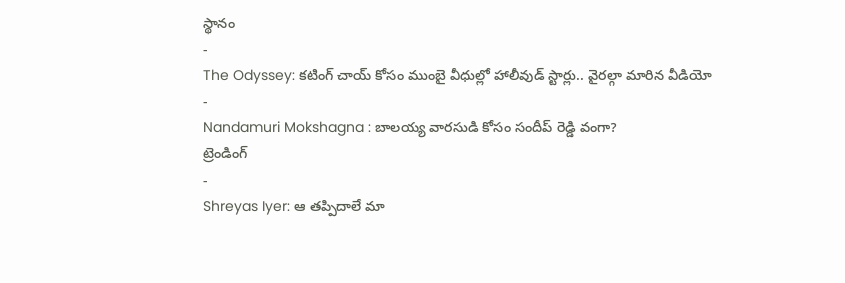స్థానం
-
The Odyssey: కటింగ్ చాయ్ కోసం ముంబై వీధుల్లో హాలీవుడ్ స్టార్లు.. వైరల్గా మారిన వీడియో
-
Nandamuri Mokshagna : బాలయ్య వారసుడి కోసం సందీప్ రెడ్డి వంగా?
ట్రెండింగ్
-
Shreyas Iyer: ఆ తప్పిదాలే మా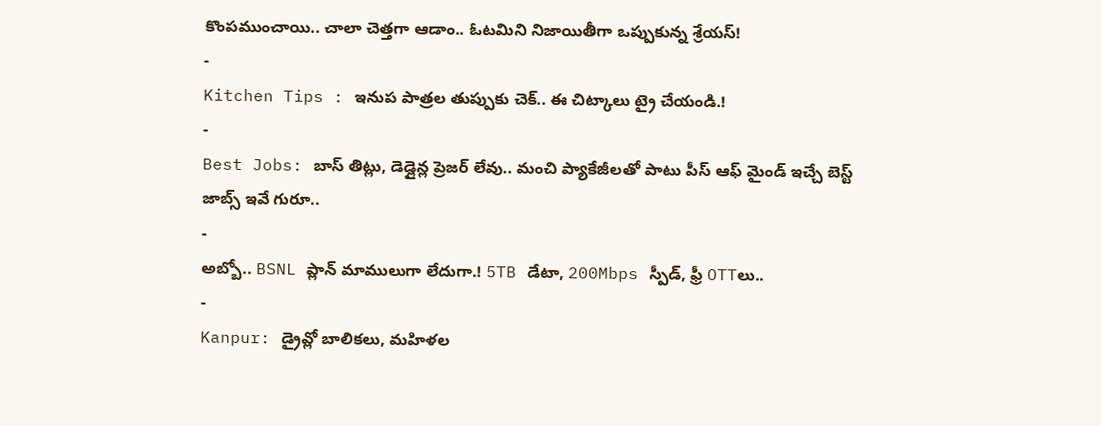కొంపముంచాయి.. చాలా చెత్తగా ఆడాం.. ఓటమిని నిజాయితీగా ఒప్పుకున్న శ్రేయస్!
-
Kitchen Tips : ఇనుప పాత్రల తుప్పుకు చెక్.. ఈ చిట్కాలు ట్రై చేయండి.!
-
Best Jobs: బాస్ తిట్లు, డెడ్లైన్ల ప్రెజర్ లేవు.. మంచి ప్యాకేజీలతో పాటు పీస్ ఆఫ్ మైండ్ ఇచ్చే బెస్ట్ జాబ్స్ ఇవే గురూ..
-
అబ్బో.. BSNL ప్లాన్ మాములుగా లేదుగా.! 5TB డేటా, 200Mbps స్పీడ్, ఫ్రీ OTTలు..
-
Kanpur: డ్రైవ్లో బాలికలు, మహిళల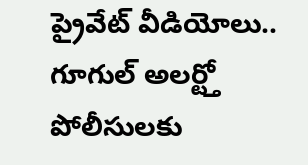ప్రైవేట్ వీడియోలు.. గూగుల్ అలర్ట్తో పోలీసులకు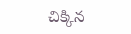చిక్కిన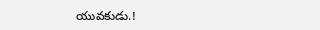యువకుడు.!